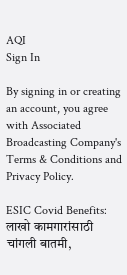AQI
Sign In

By signing in or creating an account, you agree with Associated Broadcasting Company's Terms & Conditions and Privacy Policy.

ESIC Covid Benefits: लाखो कामगारांसाठी चांगली बातमी,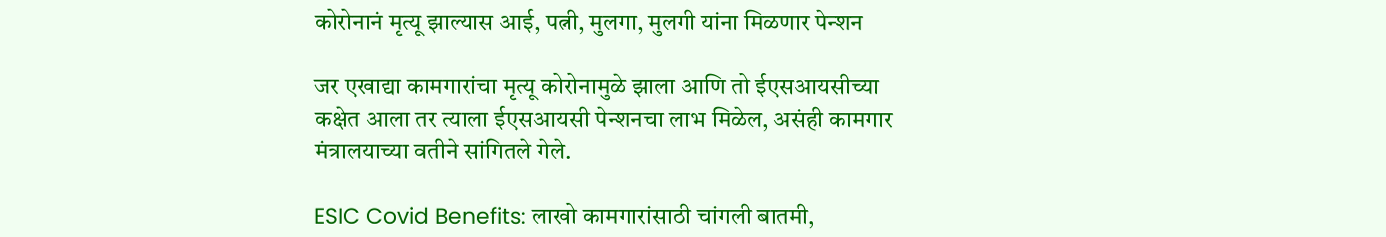कोरोनानं मृत्यू झाल्यास आई, पत्नी, मुलगा, मुलगी यांना मिळणार पेन्शन

जर एखाद्या कामगारांचा मृत्यू कोरोनामुळे झाला आणि तो ईएसआयसीच्या कक्षेत आला तर त्याला ईएसआयसी पेन्शनचा लाभ मिळेल, असंही कामगार मंत्रालयाच्या वतीने सांगितले गेले.

ESIC Covid Benefits: लाखो कामगारांसाठी चांगली बातमी,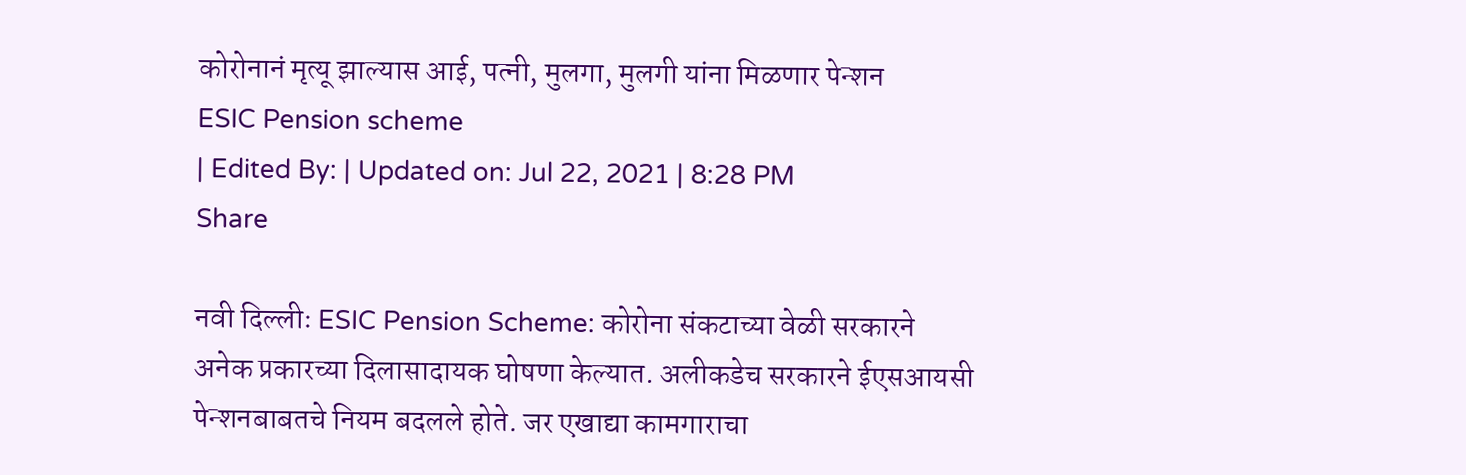कोरोनानं मृत्यू झाल्यास आई, पत्नी, मुलगा, मुलगी यांना मिळणार पेन्शन
ESIC Pension scheme
| Edited By: | Updated on: Jul 22, 2021 | 8:28 PM
Share

नवी दिल्लीः ESIC Pension Scheme: कोरोना संकटाच्या वेळी सरकारने अनेक प्रकारच्या दिलासादायक घोषणा केल्यात. अलीकडेच सरकारने ईएसआयसी पेन्शनबाबतचे नियम बदलले होते. जर एखाद्या कामगाराचा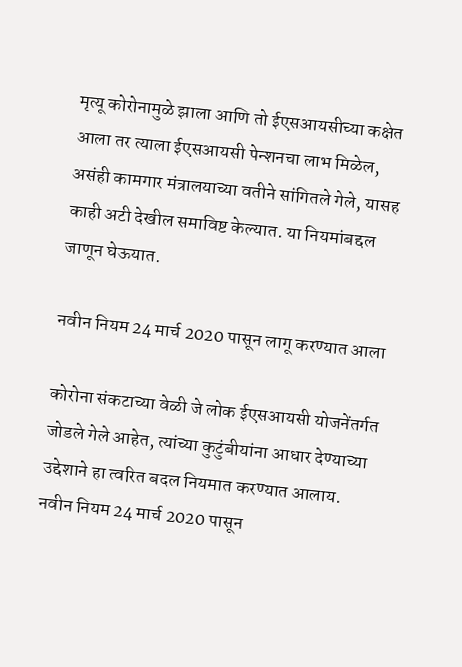मृत्यू कोरोनामुळे झाला आणि तो ईएसआयसीच्या कक्षेत आला तर त्याला ईएसआयसी पेन्शनचा लाभ मिळेल, असंही कामगार मंत्रालयाच्या वतीने सांगितले गेले, यासह काही अटी देखील समाविष्ट केल्यात. या नियमांबद्दल जाणून घेऊयात.

नवीन नियम 24 मार्च 2020 पासून लागू करण्यात आला

कोरोना संकटाच्या वेळी जे लोक ईएसआयसी योजनेंतर्गत जोडले गेले आहेत, त्यांच्या कुटुंबीयांना आधार देण्याच्या उद्देशाने हा त्वरित बदल नियमात करण्यात आलाय. नवीन नियम 24 मार्च 2020 पासून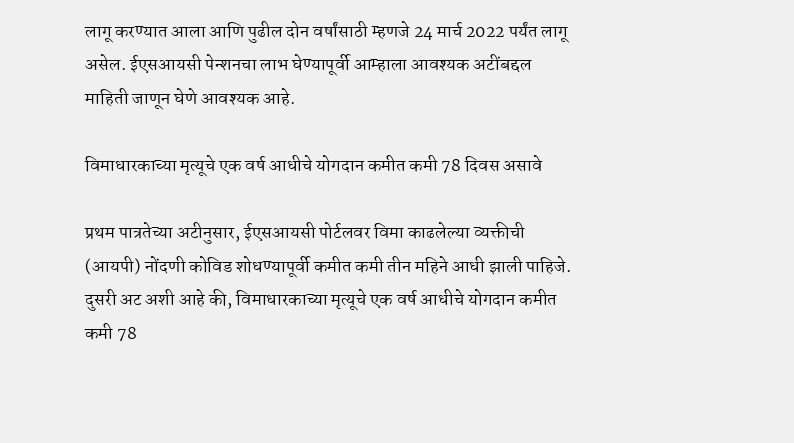लागू करण्यात आला आणि पुढील दोन वर्षांसाठी म्हणजे 24 मार्च 2022 पर्यंत लागू असेल. ईएसआयसी पेन्शनचा लाभ घेण्यापूर्वी आम्हाला आवश्यक अटींबद्दल माहिती जाणून घेणे आवश्यक आहे.

विमाधारकाच्या मृत्यूचे एक वर्ष आधीचे योगदान कमीत कमी 78 दिवस असावे

प्रथम पात्रतेच्या अटीनुसार, ईएसआयसी पोर्टलवर विमा काढलेल्या व्यक्तीची (आयपी) नोंदणी कोविड शोधण्यापूर्वी कमीत कमी तीन महिने आधी झाली पाहिजे. दुसरी अट अशी आहे की, विमाधारकाच्या मृत्यूचे एक वर्ष आधीचे योगदान कमीत कमी 78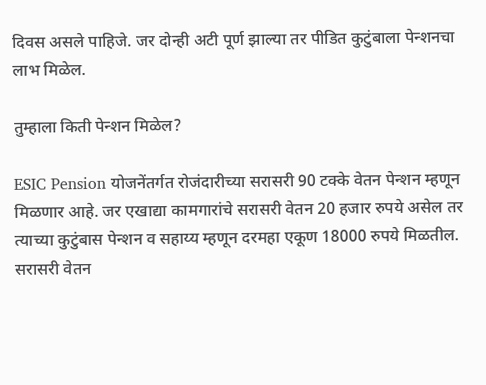दिवस असले पाहिजे. जर दोन्ही अटी पूर्ण झाल्या तर पीडित कुटुंबाला पेन्शनचा लाभ मिळेल.

तुम्हाला किती पेन्शन मिळेल?

ESIC Pension योजनेंतर्गत रोजंदारीच्या सरासरी 90 टक्के वेतन पेन्शन म्हणून मिळणार आहे. जर एखाद्या कामगारांचे सरासरी वेतन 20 हजार रुपये असेल तर त्याच्या कुटुंबास पेन्शन व सहाय्य म्हणून दरमहा एकूण 18000 रुपये मिळतील. सरासरी वेतन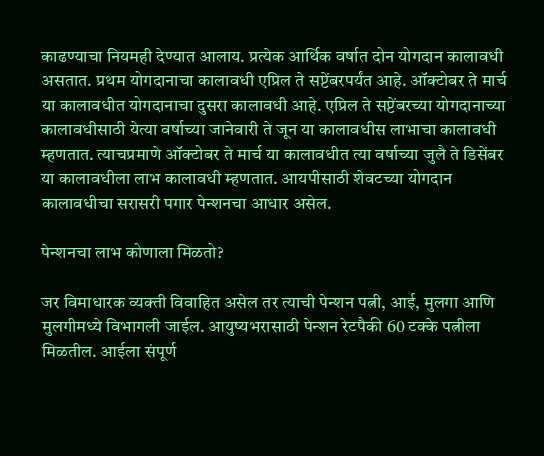काढण्याचा नियमही देण्यात आलाय. प्रत्येक आर्थिक वर्षात दोन योगदान कालावधी असतात. प्रथम योगदानाचा कालावधी एप्रिल ते सप्टेंबरपर्यंत आहे. ऑक्टोबर ते मार्च या कालावधीत योगदानाचा दुसरा कालावधी आहे. एप्रिल ते सप्टेंबरच्या योगदानाच्या कालावधीसाठी येत्या वर्षाच्या जानेवारी ते जून या कालावधीस लाभाचा कालावधी म्हणतात. त्याचप्रमाणे ऑक्टोबर ते मार्च या कालावधीत त्या वर्षाच्या जुलै ते डिसेंबर या कालावधीला लाभ कालावधी म्हणतात. आयपीसाठी शेवटच्या योगदान कालावधीचा सरासरी पगार पेन्शनचा आधार असेल.

पेन्शनचा लाभ कोणाला मिळतो?

जर विमाधारक व्यक्ती विवाहित असेल तर त्याची पेन्शन पत्नी, आई, मुलगा आणि मुलगीमध्ये विभागली जाईल. आयुष्यभरासाठी पेन्शन रेटपैकी 60 टक्के पत्नीला मिळतील. आईला संपूर्ण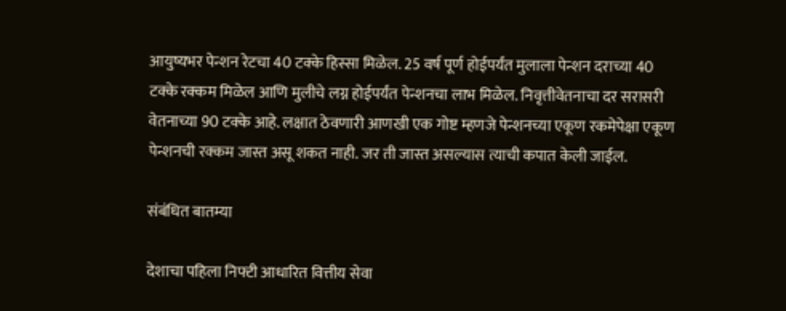आयुष्यभर पेन्शन रेटचा 40 टक्के हिस्सा मिळेल. 25 वर्ष पूर्ण होईपर्यंत मुलाला पेन्शन दराच्या 40 टक्के रक्कम मिळेल आणि मुलीचे लग्न होईपर्यंत पेन्शनचा लाभ मिळेल. निवृत्तीवेतनाचा दर सरासरी वेतनाच्या 90 टक्के आहे. लक्षात ठेवणारी आणखी एक गोष्ट म्हणजे पेन्शनच्या एकूण रकमेपेक्षा एकूण पेन्शनची रक्कम जास्त असू शकत नाही. जर ती जास्त असल्यास त्याची कपात केली जाईल.

संबंधित बातम्या

देशाचा पहिला निफ्टी आधारित वित्तीय सेवा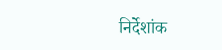निर्देशांक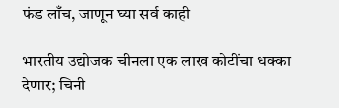फंड लाँच, जाणून घ्या सर्व काही

भारतीय उद्योजक चीनला एक लाख कोटींचा धक्का देणार; चिनी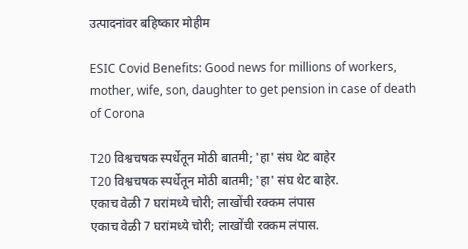उत्पादनांवर बहिष्कार मोहीम

ESIC Covid Benefits: Good news for millions of workers, mother, wife, son, daughter to get pension in case of death of Corona

T20 विश्वचषक स्पर्धेतून मोठी बातमी; 'हा' संघ थेट बाहेर
T20 विश्वचषक स्पर्धेतून मोठी बातमी; 'हा' संघ थेट बाहेर.
एकाच वेळी 7 घरांमध्ये चोरी; लाखोंची रक्कम लंपास
एकाच वेळी 7 घरांमध्ये चोरी; लाखोंची रक्कम लंपास.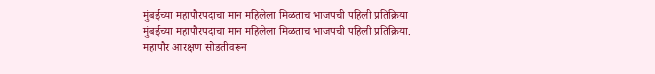मुंबईच्या महापौरपदाचा मान महिलेला मिळताच भाजपची पहिली प्रतिक्रिया
मुंबईच्या महापौरपदाचा मान महिलेला मिळताच भाजपची पहिली प्रतिक्रिया.
महापौर आरक्षण सोडतीवरून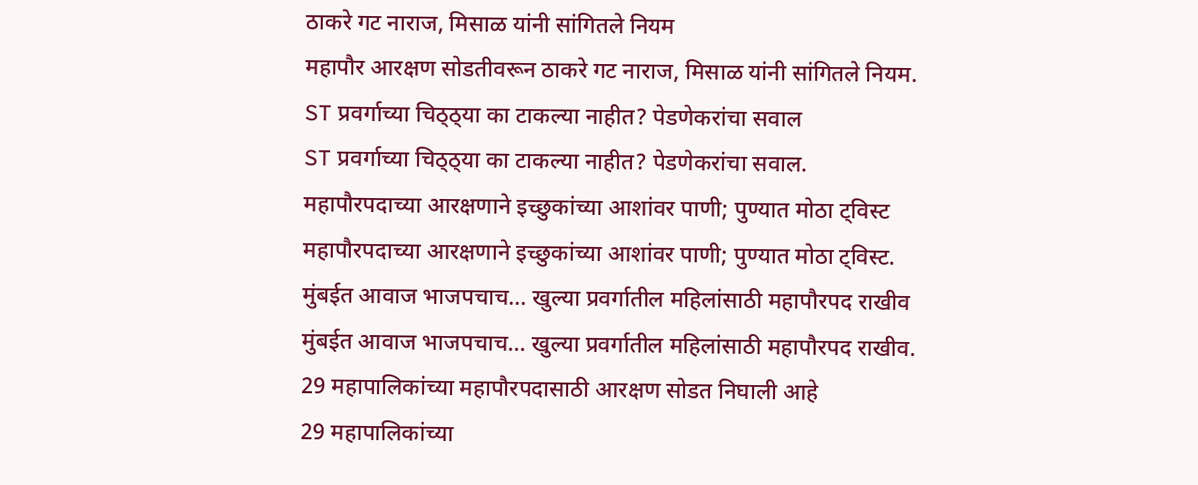ठाकरे गट नाराज, मिसाळ यांनी सांगितले नियम
महापौर आरक्षण सोडतीवरून ठाकरे गट नाराज, मिसाळ यांनी सांगितले नियम.
ST प्रवर्गाच्या चिठ्ठ्या का टाकल्या नाहीत? पेडणेकरांचा सवाल
ST प्रवर्गाच्या चिठ्ठ्या का टाकल्या नाहीत? पेडणेकरांचा सवाल.
महापौरपदाच्या आरक्षणाने इच्छुकांच्या आशांवर पाणी; पुण्यात मोठा ट्विस्ट
महापौरपदाच्या आरक्षणाने इच्छुकांच्या आशांवर पाणी; पुण्यात मोठा ट्विस्ट.
मुंबईत आवाज भाजपचाच... खुल्या प्रवर्गातील महिलांसाठी महापौरपद राखीव
मुंबईत आवाज भाजपचाच... खुल्या प्रवर्गातील महिलांसाठी महापौरपद राखीव.
29 महापालिकांच्या महापौरपदासाठी आरक्षण सोडत निघाली आहे
29 महापालिकांच्या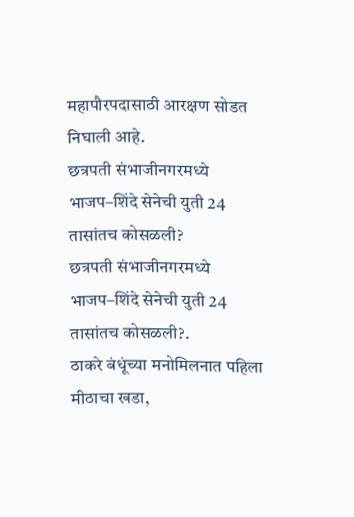महापौरपदासाठी आरक्षण सोडत निघाली आहे.
छत्रपती संभाजीनगरमध्ये भाजप–शिंदे सेनेची युती 24 तासांतच कोसळली?
छत्रपती संभाजीनगरमध्ये भाजप–शिंदे सेनेची युती 24 तासांतच कोसळली?.
ठाकरे बंधूंच्या मनोमिलनात पहिला मीठाचा खडा,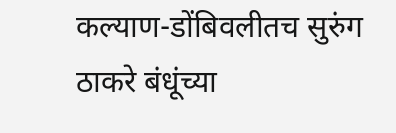कल्याण-डोंबिवलीतच सुरुंग
ठाकरे बंधूंच्या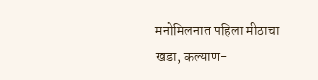मनोमिलनात पहिला मीठाचा खडा, कल्याण-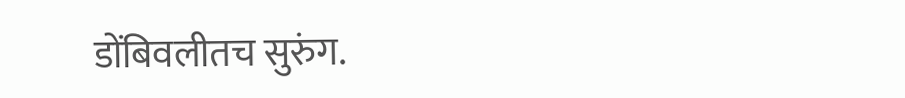डोंबिवलीतच सुरुंग.